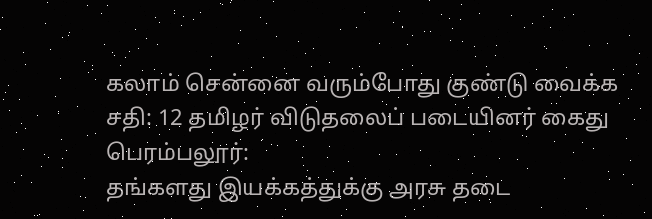கலாம் சென்னை வரும்போது குண்டு வைக்க சதி: 12 தமிழர் விடுதலைப் படையினர் கைது
பெரம்பலூர்:
தங்களது இயக்கத்துக்கு அரசு தடை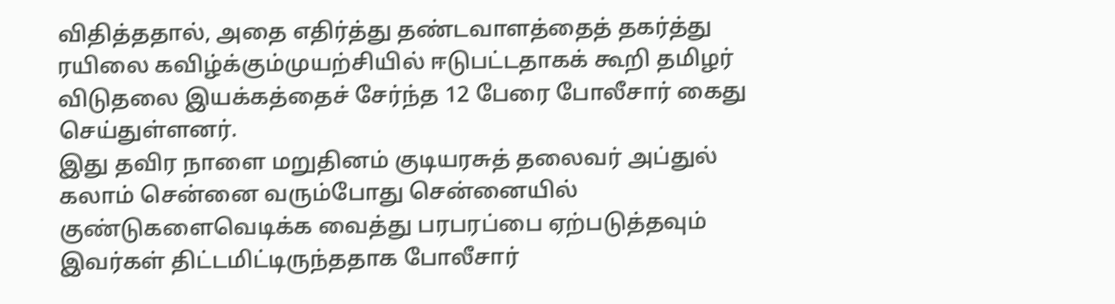விதித்ததால், அதை எதிர்த்து தண்டவாளத்தைத் தகர்த்து ரயிலை கவிழ்க்கும்முயற்சியில் ஈடுபட்டதாகக் கூறி தமிழர் விடுதலை இயக்கத்தைச் சேர்ந்த 12 பேரை போலீசார் கைது செய்துள்ளனர்.
இது தவிர நாளை மறுதினம் குடியரசுத் தலைவர் அப்துல் கலாம் சென்னை வரும்போது சென்னையில் குண்டுகளைவெடிக்க வைத்து பரபரப்பை ஏற்படுத்தவும் இவர்கள் திட்டமிட்டிருந்ததாக போலீசார்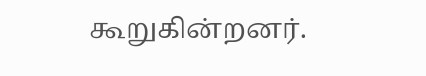கூறுகின்றனர்.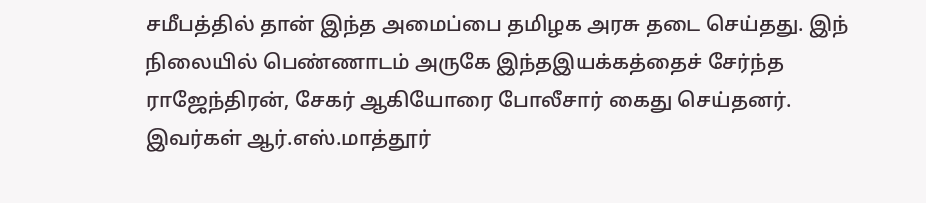சமீபத்தில் தான் இந்த அமைப்பை தமிழக அரசு தடை செய்தது. இந் நிலையில் பெண்ணாடம் அருகே இந்தஇயக்கத்தைச் சேர்ந்த ராஜேந்திரன், சேகர் ஆகியோரை போலீசார் கைது செய்தனர்.
இவர்கள் ஆர்.எஸ்.மாத்தூர்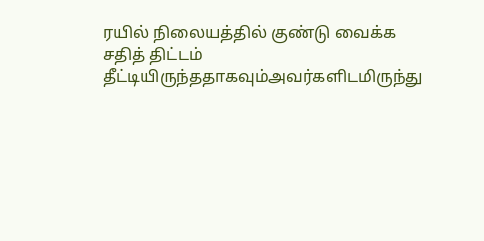ரயில் நிலையத்தில் குண்டு வைக்க சதித் திட்டம் தீட்டியிருந்ததாகவும்அவர்களிடமிருந்து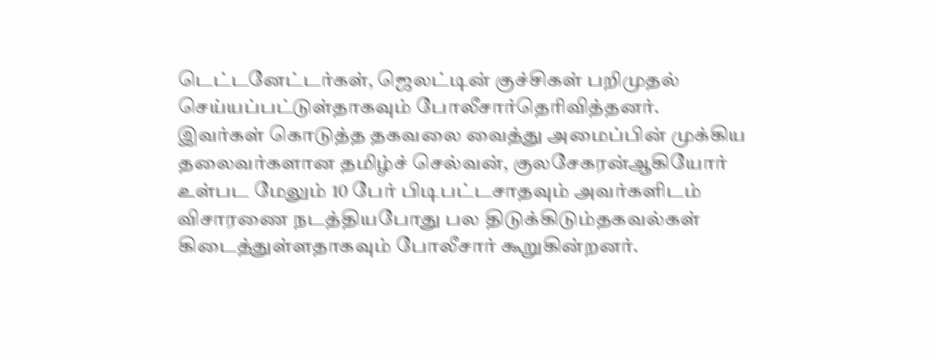டெட்டனேட்டர்கள், ஜெலட்டின் குச்சிகள் பறிமுதல் செய்யப்பட்டுள்தாகவும் போலீசார்தெரிவித்தனர்.
இவர்கள் கொடுத்த தகவலை வைத்து அமைப்பின் முக்கிய தலைவர்களான தமிழ்ச் செல்வன், குலசேகரன்ஆகியோர் உள்பட மேலும் 10 பேர் பிடிபட்டசாதவும் அவர்களிடம் விசாரணை நடத்தியபோது பல திடுக்கிடும்தகவல்கள் கிடைத்துள்ளதாகவும் போலீசார் கூறுகின்றனர்.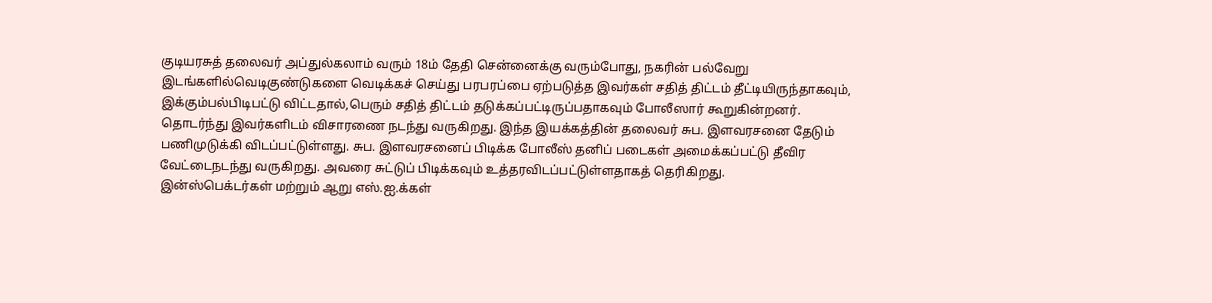குடியரசுத் தலைவர் அப்துல்கலாம் வரும் 18ம் தேதி சென்னைக்கு வரும்போது, நகரின் பல்வேறு இடங்களில்வெடிகுண்டுகளை வெடிக்கச் செய்து பரபரப்பை ஏற்படுத்த இவர்கள் சதித் திட்டம் தீட்டியிருந்தாகவும், இக்கும்பல்பிடிபட்டு விட்டதால்,பெரும் சதித் திட்டம் தடுக்கப்பட்டிருப்பதாகவும் போலீஸார் கூறுகின்றனர்.
தொடர்ந்து இவர்களிடம் விசாரணை நடந்து வருகிறது. இந்த இயக்கத்தின் தலைவர் சுப. இளவரசனை தேடும் பணிமுடுக்கி விடப்பட்டுள்ளது. சுப. இளவரசனைப் பிடிக்க போலீஸ் தனிப் படைகள் அமைக்கப்பட்டு தீவிர வேட்டைநடந்து வருகிறது. அவரை சுட்டுப் பிடிக்கவும் உத்தரவிடப்பட்டுள்ளதாகத் தெரிகிறது.
இன்ஸ்பெக்டர்கள் மற்றும் ஆறு எஸ்.ஐ.க்கள்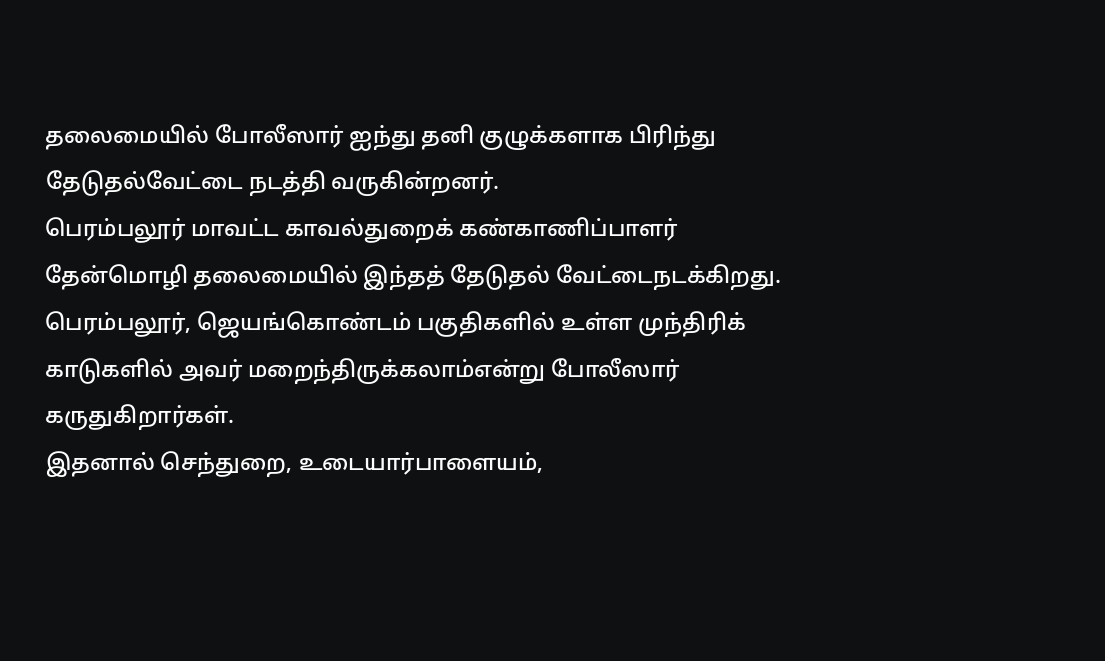தலைமையில் போலீஸார் ஐந்து தனி குழுக்களாக பிரிந்து தேடுதல்வேட்டை நடத்தி வருகின்றனர்.
பெரம்பலூர் மாவட்ட காவல்துறைக் கண்காணிப்பாளர் தேன்மொழி தலைமையில் இந்தத் தேடுதல் வேட்டைநடக்கிறது. பெரம்பலூர், ஜெயங்கொண்டம் பகுதிகளில் உள்ள முந்திரிக் காடுகளில் அவர் மறைந்திருக்கலாம்என்று போலீஸார் கருதுகிறார்கள்.
இதனால் செந்துறை, உடையார்பாளையம்,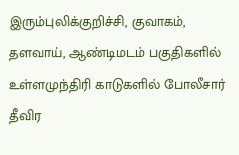இரும்புலிக்குறிச்சி, குவாகம், தளவாய், ஆண்டிமடம் பகுதிகளில் உள்ளமுந்திரி காடுகளில் போலீசார் தீவிர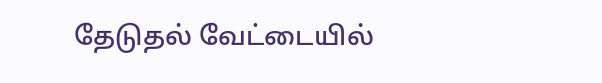தேடுதல் வேட்டையில்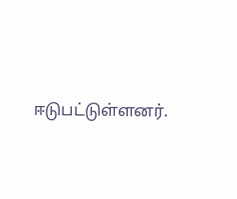ஈடுபட்டுள்ளனர்.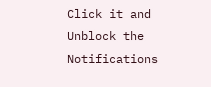Click it and Unblock the Notifications